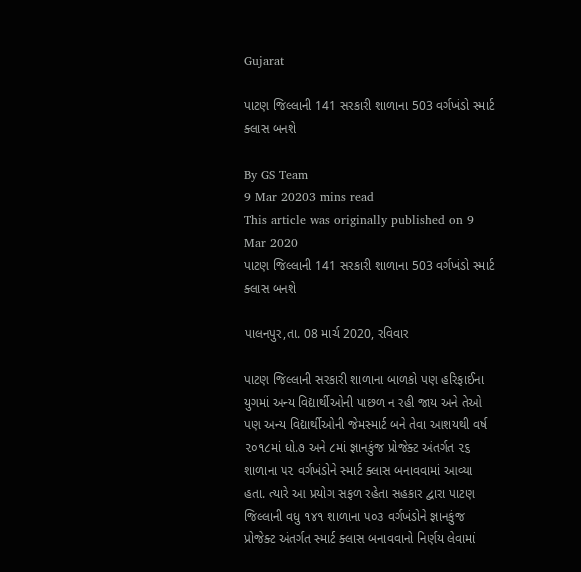Gujarat

પાટણ જિલ્લાની 141 સરકારી શાળાના 503 વર્ગખંડો સ્માર્ટ ક્લાસ બનશે

By GS Team
9 Mar 20203 mins read
This article was originally published on 9 Mar 2020
પાટણ જિલ્લાની 141 સરકારી શાળાના 503 વર્ગખંડો સ્માર્ટ ક્લાસ બનશે

પાલનપુર,તા. 08 માર્ચ 2020, રવિવાર

પાટણ જિલ્લાની સરકારી શાળાના બાળકો પણ હરિફાઈના યુગમાં અન્ય વિદ્યાર્થીઓની પાછળ ન રહી જાય અને તેઓ પણ અન્ય વિદ્યાર્થીઓની જેમસ્માર્ટ બને તેવા આશયથી વર્ષ ૨૦૧૮માં ધો.૭ અને ૮માં જ્ઞાનકુંજ પ્રોજેક્ટ અંતર્ગત ૨૬ શાળાના ૫૨ વર્ગખંડોને સ્માર્ટ ક્લાસ બનાવવામાં આવ્યા હતા. ત્યારે આ પ્રયોગ સફળ રહેતા સહકાર દ્વારા પાટણ જિલ્લાની વધુ ૧૪૧ શાળાના ૫૦૩ વર્ગખંડોને જ્ઞાનકુંજ પ્રોજેક્ટ અંતર્ગત સ્માર્ટ ક્લાસ બનાવવાનો નિર્ણય લેવામાં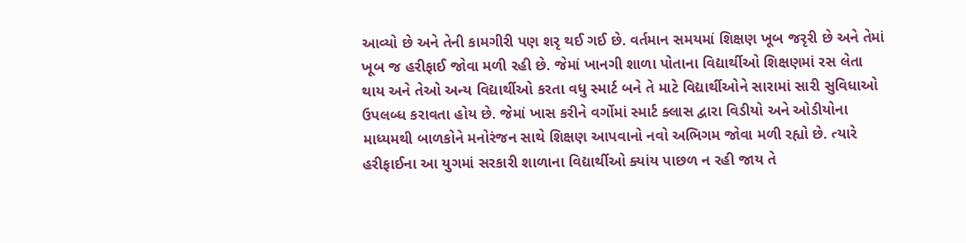આવ્યો છે અને તેની કામગીરી પણ શરૃ થઈ ગઈ છે. વર્તમાન સમયમાં શિક્ષણ ખૂબ જરૃરી છે અને તેમાં ખૂબ જ હરીફાઈ જોવા મળી રહી છે. જેમાં ખાનગી શાળા પોતાના વિદ્યાર્થીઓ શિક્ષણમાં રસ લેતા થાય અને તેઓ અન્ય વિદ્યાર્થીઓ કરતા વધુ સ્માર્ટ બને તે માટે વિદ્યાર્થીઓને સારામાં સારી સુવિધાઓ ઉપલબ્ધ કરાવતા હોય છે. જેમાં ખાસ કરીને વર્ગોમાં સ્માર્ટ ક્લાસ દ્વારા વિડીયો અને ઓડીયોના માધ્યમથી બાળકોને મનોરંજન સાથે શિક્ષણ આપવાનો નવો અભિગમ જોવા મળી રહ્યો છે. ત્યારે હરીફાઈના આ યુગમાં સરકારી શાળાના વિદ્યાર્થીઓ ક્યાંય પાછળ ન રહી જાય તે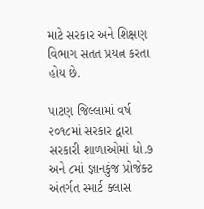માટે સરકાર અને શિક્ષણ વિભાગ સતત પ્રયત્ન કરતા હોય છે.

પાટણ જિલ્લામાં વર્ષ ૨૦૧૮માં સરકાર દ્વારા સરકારી શાળાઓમાં ધો.૭ અને ૮માં જ્ઞાનકુંજ પ્રોજેક્ટ અંતર્ગત સ્માર્ટ ક્લાસ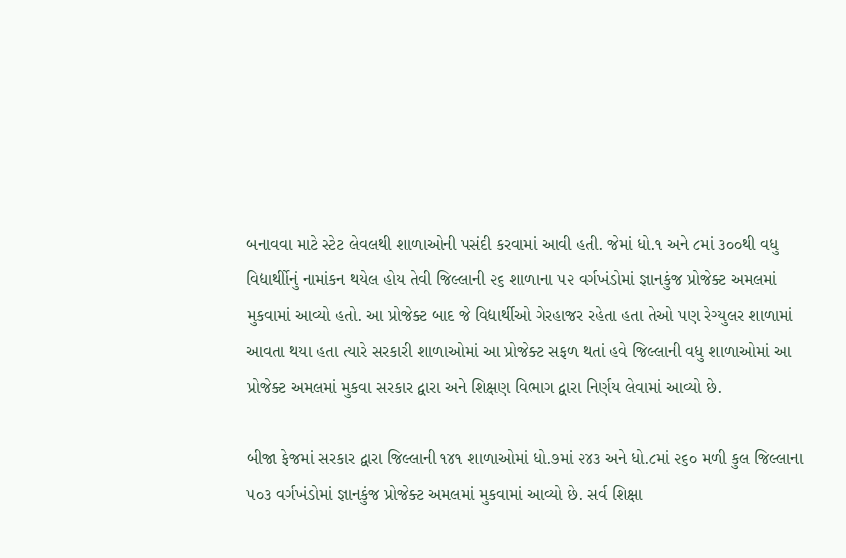બનાવવા માટે સ્ટેટ લેવલથી શાળાઓની પસંદી કરવામાં આવી હતી. જેમાં ધો.૧ અને ૮માં ૩૦૦થી વધુ વિદ્યાર્થીોનું નામાંકન થયેલ હોય તેવી જિલ્લાની ૨૬ શાળાના ૫૨ વર્ગખંડોમાં જ્ઞાનકુંજ પ્રોજેક્ટ અમલમાં મુકવામાં આવ્યો હતો. આ પ્રોજેક્ટ બાદ જે વિદ્યાર્થીઓ ગેરહાજર રહેતા હતા તેઓ પણ રેગ્યુલર શાળામાં આવતા થયા હતા ત્યારે સરકારી શાળાઓમાં આ પ્રોજેક્ટ સફળ થતાં હવે જિલ્લાની વધુ શાળાઓમાં આ પ્રોજેક્ટ અમલમાં મુકવા સરકાર દ્વારા અને શિક્ષણ વિભાગ દ્વારા નિર્ણય લેવામાં આવ્યો છે.

બીજા ફેજમાં સરકાર દ્વારા જિલ્લાની ૧૪૧ શાળાઓમાં ધો.૭માં ૨૪૩ અને ધો.૮માં ૨૬૦ મળી કુલ જિલ્લાના ૫૦૩ વર્ગખંડોમાં જ્ઞાનકુંજ પ્રોજેક્ટ અમલમાં મુકવામાં આવ્યો છે. સર્વ શિક્ષા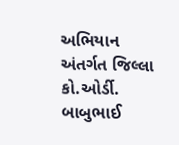અભિયાન અંતર્ગત જિલ્લા કો.ઓર્ડી. બાબુભાઈ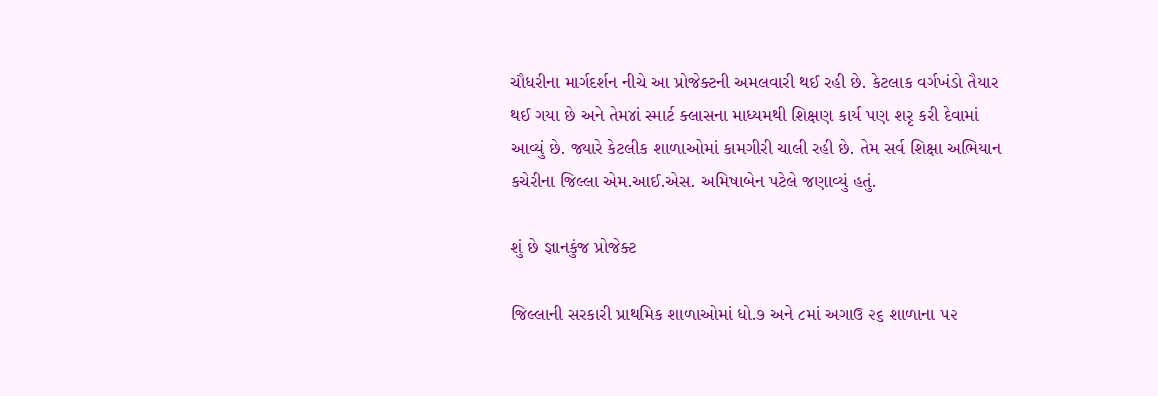ચૌધરીના માર્ગદર્શન નીચે આ પ્રોજેક્ટની અમલવારી થઈ રહી છે. કેટલાક વર્ગખંડો તૈયાર થઈ ગયા છે અને તેમ૪ાં સ્માર્ટ ક્લાસના માધ્યમથી શિક્ષણ કાર્ય પણ શરૃ કરી દેવામાં આવ્યું છે. જ્યારે કેટલીક શાળાઓમાં કામગીરી ચાલી રહી છે. તેમ સર્વ શિક્ષા અભિયાન કચેરીના જિલ્લા એમ.આઈ.એસ. અમિષાબેન પટેલે જણાવ્યું હતું.

શું છે જ્ઞાનકુંજ પ્રોજેક્ટ

જિલ્લાની સરકારી પ્રાથમિક શાળાઓમાં ધો.૭ અને ૮માં અગાઉ ૨૬ શાળાના ૫૨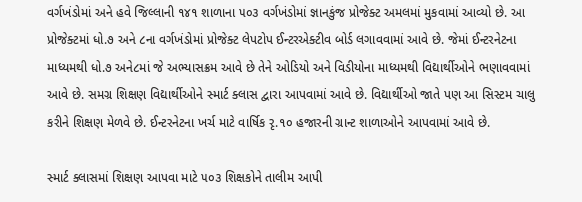વર્ગખંડોમાં અને હવે જિલ્લાની ૧૪૧ શાળાના ૫૦૩ વર્ગખંડોમાં જ્ઞાનકુંજ પ્રોજેક્ટ અમલમાં મુકવામાં આવ્યો છે. આ પ્રોજેક્ટમાં ધો.૭ અને ૮ના વર્ગખંડોમાં પ્રોજેક્ટ લેપટોપ ઈન્ટરએક્ટીવ બોર્ડ લગાવવામાં આવે છે. જેમાં ઈન્ટરનેટના માધ્યમથી ધો.૭ અને૮માં જે અભ્યાસક્રમ આવે છે તેને ઓડિયો અને વિડીયોના માધ્યમથી વિદ્યાર્થીઓને ભણાવવામાં આવે છે. સમગ્ર શિક્ષણ વિદ્યાર્થીઓને સ્માર્ટ ક્લાસ દ્વારા આપવામાં આવે છે. વિદ્યાર્થીઓ જાતે પણ આ સિસ્ટમ ચાલુ કરીને શિક્ષણ મેળવે છે. ઈન્ટરનેટના ખર્ચ માટે વાર્ષિક રૃ.૧૦ હજારની ગ્રાન્ટ શાળાઓને આપવામાં આવે છે.

સ્માર્ટ ક્લાસમાં શિક્ષણ આપવા માટે ૫૦૩ શિક્ષકોને તાલીમ આપી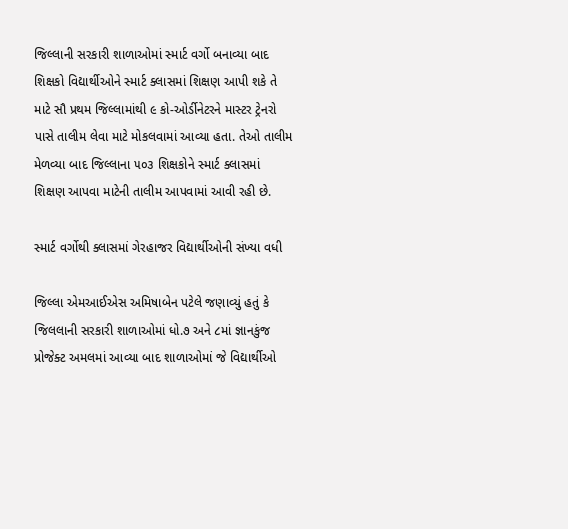જિલ્લાની સરકારી શાળાઓમાં સ્માર્ટ વર્ગો બનાવ્યા બાદ શિક્ષકો વિદ્યાર્થીઓને સ્માર્ટ ક્લાસમાં શિક્ષણ આપી શકે તે માટે સૌ પ્રથમ જિલ્લામાંથી ૯ કો-ઓર્ડીનેટરને માસ્ટર ટ્રેનરો પાસે તાલીમ લેવા માટે મોકલવામાં આવ્યા હતા. તેઓ તાલીમ મેળવ્યા બાદ જિલ્લાના ૫૦૩ શિક્ષકોને સ્માર્ટ ક્લાસમાં શિક્ષણ આપવા માટેની તાલીમ આપવામાં આવી રહી છે.

સ્માર્ટ વર્ગોથી ક્લાસમાં ગેરહાજર વિદ્યાર્થીઓની સંખ્યા વધી

જિલ્લા એમઆઈએસ અમિષાબેન પટેલે જણાવ્યું હતું કે જિલલાની સરકારી શાળાઓમાં ધો.૭ અને ૮માં જ્ઞાનકુંજ પ્રોજેક્ટ અમલમાં આવ્યા બાદ શાળાઓમાં જે વિદ્યાર્થીઓ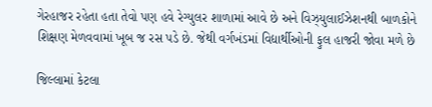ગેરહાજર રહેતા હતા તેવો પણ હવે રેગ્યુલર શાળામાં આવે છે અને વિઝ્યુલાઈઝેશનથી બાળકોને શિક્ષણ મેળવવામાં ખૂબ જ રસ પડે છે. જેથી વર્ગખંડમાં વિદ્યાર્થીઓની ફુલ હાજરી જોવા મળે છે

જિલ્લામાં કેટલા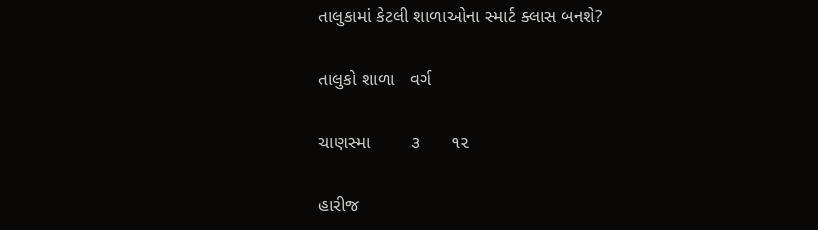તાલુકામાં કેટલી શાળાઓના સ્માર્ટ ક્લાસ બનશે?

તાલુકો શાળા   વર્ગ

ચાણસ્મા        ૩      ૧૨

હારીજ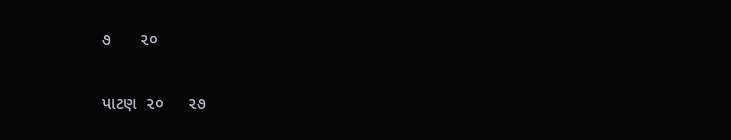૭      ૨૦

પાટણ  ૨૦     ૨૭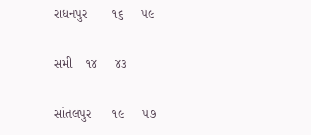રાધનપુર       ૧૬     ૫૯

સમી    ૧૪     ૪૩

સાંતલપુર      ૧૯     ૫૭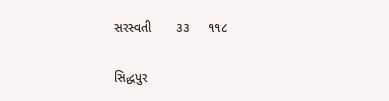સરસ્વતી       ૩૩     ૧૧૮

સિદ્ધપુર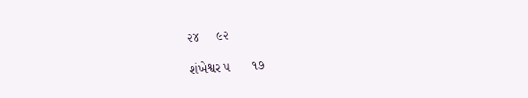૨૪     ૯૨

શંખેશ્વર ૫      ૧૭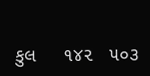કુલ     ૧૪૨   ૫૦૩